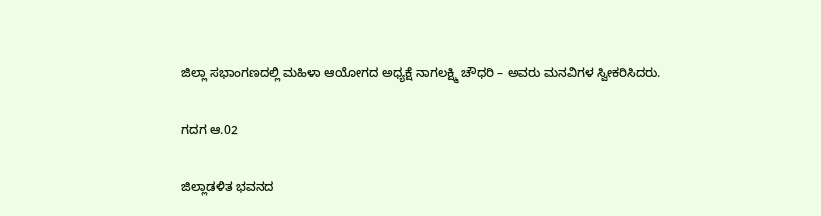ಜಿಲ್ಲಾ ಸಭಾಂಗಣದಲ್ಲಿ ಮಹಿಳಾ ಆಯೋಗದ ಅಧ್ಯಕ್ಷೆ ನಾಗಲಕ್ಷ್ಮಿ ಚೌಧರಿ – ಅವರು ಮನವಿಗಳ ಸ್ವೀಕರಿಸಿದರು.

ಗದಗ ಆ.02

ಜಿಲ್ಲಾಡಳಿತ ಭವನದ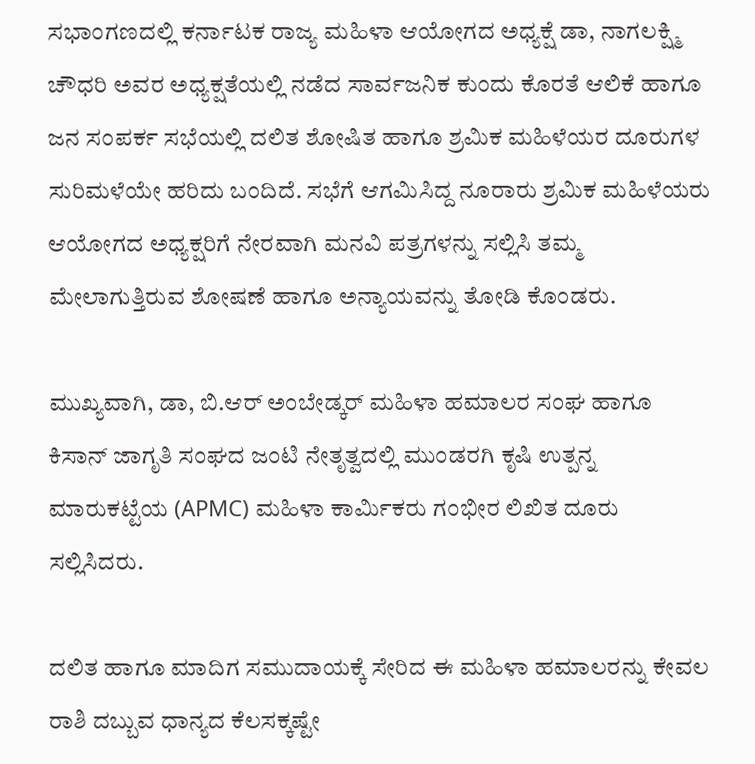ಸಭಾಂಗಣದಲ್ಲಿ ಕರ್ನಾಟಕ ರಾಜ್ಯ ಮಹಿಳಾ ಆಯೋಗದ ಅಧ್ಯಕ್ಷೆ ಡಾ, ನಾಗಲಕ್ಷ್ಮಿ ಚೌಧರಿ ಅವರ ಅಧ್ಯಕ್ಷತೆಯಲ್ಲಿ ನಡೆದ ಸಾರ್ವಜನಿಕ ಕುಂದು ಕೊರತೆ ಆಲಿಕೆ ಹಾಗೂ ಜನ ಸಂಪರ್ಕ ಸಭೆಯಲ್ಲಿ ದಲಿತ ಶೋಷಿತ ಹಾಗೂ ಶ್ರಮಿಕ ಮಹಿಳೆಯರ ದೂರುಗಳ ಸುರಿಮಳೆಯೇ ಹರಿದು ಬಂದಿದೆ. ಸಭೆಗೆ ಆಗಮಿಸಿದ್ದ ನೂರಾರು ಶ್ರಮಿಕ ಮಹಿಳೆಯರು ಆಯೋಗದ ಅಧ್ಯಕ್ಷರಿಗೆ ನೇರವಾಗಿ ಮನವಿ ಪತ್ರಗಳನ್ನು ಸಲ್ಲಿಸಿ ತಮ್ಮ ಮೇಲಾಗುತ್ತಿರುವ ಶೋಷಣೆ ಹಾಗೂ ಅನ್ಯಾಯವನ್ನು ತೋಡಿ ಕೊಂಡರು.

ಮುಖ್ಯವಾಗಿ, ಡಾ, ಬಿ.ಆರ್ ಅಂಬೇಡ್ಕರ್ ಮಹಿಳಾ ಹಮಾಲರ ಸಂಘ ಹಾಗೂ ಕಿಸಾನ್ ಜಾಗೃತಿ ಸಂಘದ ಜಂಟಿ ನೇತೃತ್ವದಲ್ಲಿ ಮುಂಡರಗಿ ಕೃಷಿ ಉತ್ಪನ್ನ ಮಾರುಕಟ್ಟೆಯ (APMC) ಮಹಿಳಾ ಕಾರ್ಮಿಕರು ಗಂಭೀರ ಲಿಖಿತ ದೂರು ಸಲ್ಲಿಸಿದರು.

ದಲಿತ ಹಾಗೂ ಮಾದಿಗ ಸಮುದಾಯಕ್ಕೆ ಸೇರಿದ ಈ ಮಹಿಳಾ ಹಮಾಲರನ್ನು ಕೇವಲ ರಾಶಿ ದಬ್ಬುವ ಧಾನ್ಯದ ಕೆಲಸಕ್ಕಷ್ಟೇ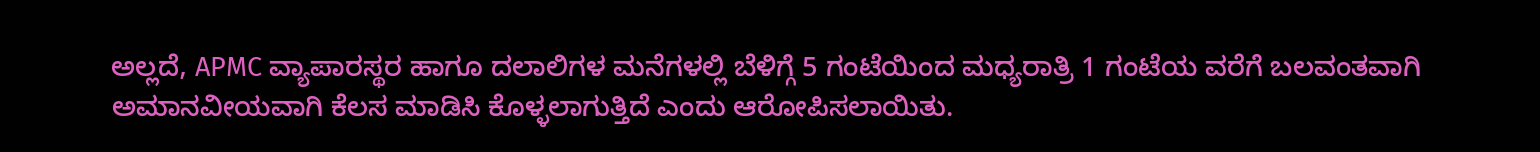ಅಲ್ಲದೆ, APMC ವ್ಯಾಪಾರಸ್ಥರ ಹಾಗೂ ದಲಾಲಿಗಳ ಮನೆಗಳಲ್ಲಿ ಬೆಳಿಗ್ಗೆ 5 ಗಂಟೆಯಿಂದ ಮಧ್ಯರಾತ್ರಿ 1 ಗಂಟೆಯ ವರೆಗೆ ಬಲವಂತವಾಗಿ ಅಮಾನವೀಯವಾಗಿ ಕೆಲಸ ಮಾಡಿಸಿ ಕೊಳ್ಳಲಾಗುತ್ತಿದೆ ಎಂದು ಆರೋಪಿಸಲಾಯಿತು.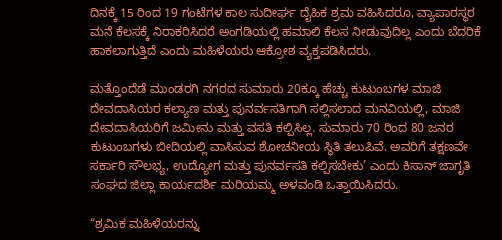ದಿನಕ್ಕೆ 15 ರಿಂದ 19 ಗಂಟೆಗಳ ಕಾಲ ಸುದೀರ್ಘ ದೈಹಿಕ ಶ್ರಮ ವಹಿಸಿದರೂ, ವ್ಯಾಪಾರಸ್ಥರ ಮನೆ ಕೆಲಸಕ್ಕೆ ನಿರಾಕರಿಸಿದರೆ ಅಂಗಡಿಯಲ್ಲಿ ಹಮಾಲಿ ಕೆಲಸ ನೀಡುವುದಿಲ್ಲ ಎಂದು ಬೆದರಿಕೆ ಹಾಕಲಾಗುತ್ತಿದೆ ಎಂದು ಮಹಿಳೆಯರು ಆಕ್ರೋಶ ವ್ಯಕ್ತಪಡಿಸಿದರು.

ಮತ್ತೊಂದೆಡೆ ಮುಂಡರಗಿ ನಗರದ ಸುಮಾರು 20ಕ್ಕೂ ಹೆಚ್ಚು ಕುಟುಂಬಗಳ ಮಾಜಿ ದೇವದಾಸಿಯರ ಕಲ್ಯಾಣ ಮತ್ತು ಪುನರ್ವಸತಿಗಾಗಿ ಸಲ್ಲಿಸಲಾದ ಮನವಿಯಲ್ಲಿ, ಮಾಜಿ ದೇವದಾಸಿಯರಿಗೆ ಜಮೀನು ಮತ್ತು ವಸತಿ ಕಲ್ಪಿಸಿಲ್ಲ. ಸುಮಾರು 70 ರಿಂದ 80 ಜನರ ಕುಟುಂಬಗಳು ಬೀದಿಯಲ್ಲಿ ವಾಸಿಸುವ ಶೋಚನೀಯ ಸ್ಥಿತಿ ತಲುಪಿವೆ. ಅವರಿಗೆ ತಕ್ಷಣವೇ ಸರ್ಕಾರಿ ಸೌಲಭ್ಯ, ಉದ್ಯೋಗ ಮತ್ತು ಪುನರ್ವಸತಿ ಕಲ್ಪಿಸಬೇಕು’ ಎಂದು ಕಿಸಾನ್ ಜಾಗೃತಿ ಸಂಘದ ಜಿಲ್ಲಾ ಕಾರ್ಯದರ್ಶಿ ಮರಿಯಮ್ಮ ಅಳವಂಡಿ ಒತ್ತಾಯಿಸಿದರು.

“ಶ್ರಮಿಕ ಮಹಿಳೆಯರನ್ನು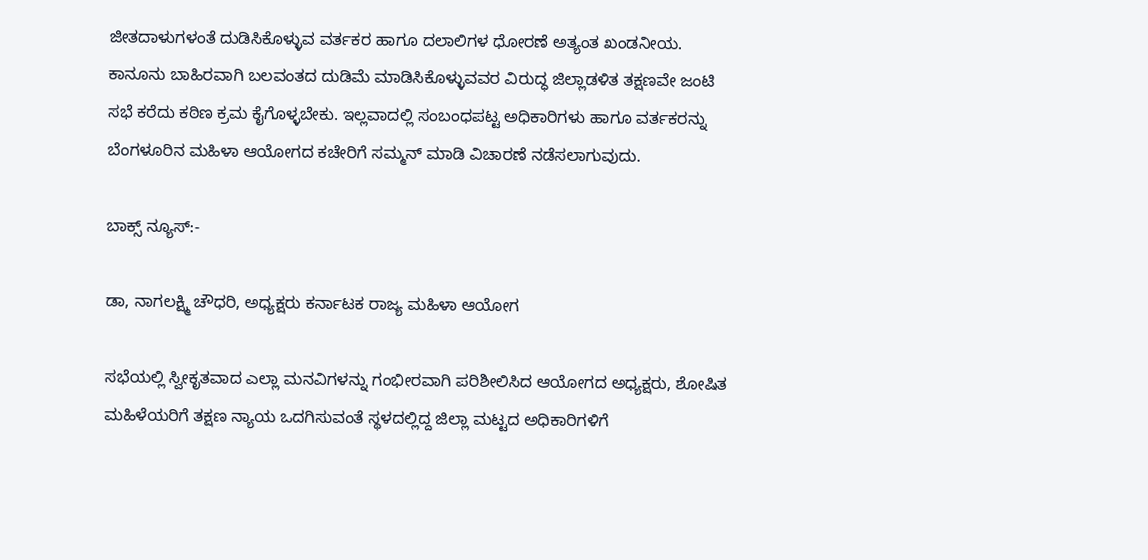ಜೀತದಾಳುಗಳಂತೆ ದುಡಿಸಿಕೊಳ್ಳುವ ವರ್ತಕರ ಹಾಗೂ ದಲಾಲಿಗಳ ಧೋರಣೆ ಅತ್ಯಂತ ಖಂಡನೀಯ. ಕಾನೂನು ಬಾಹಿರವಾಗಿ ಬಲವಂತದ ದುಡಿಮೆ ಮಾಡಿಸಿಕೊಳ್ಳುವವರ ವಿರುದ್ಧ ಜಿಲ್ಲಾಡಳಿತ ತಕ್ಷಣವೇ ಜಂಟಿ ಸಭೆ ಕರೆದು ಕಠಿಣ ಕ್ರಮ ಕೈಗೊಳ್ಳಬೇಕು. ಇಲ್ಲವಾದಲ್ಲಿ ಸಂಬಂಧಪಟ್ಟ ಅಧಿಕಾರಿಗಳು ಹಾಗೂ ವರ್ತಕರನ್ನು ಬೆಂಗಳೂರಿನ ಮಹಿಳಾ ಆಯೋಗದ ಕಚೇರಿಗೆ ಸಮ್ಮನ್ ಮಾಡಿ ವಿಚಾರಣೆ ನಡೆಸಲಾಗುವುದು.

ಬಾಕ್ಸ್ ನ್ಯೂಸ್:-

ಡಾ, ನಾಗಲಕ್ಷ್ಮಿ ಚೌಧರಿ, ಅಧ್ಯಕ್ಷರು ಕರ್ನಾಟಕ ರಾಜ್ಯ ಮಹಿಳಾ ಆಯೋಗ

ಸಭೆಯಲ್ಲಿ ಸ್ವೀಕೃತವಾದ ಎಲ್ಲಾ ಮನವಿಗಳನ್ನು ಗಂಭೀರವಾಗಿ ಪರಿಶೀಲಿಸಿದ ಆಯೋಗದ ಅಧ್ಯಕ್ಷರು, ಶೋಷಿತ ಮಹಿಳೆಯರಿಗೆ ತಕ್ಷಣ ನ್ಯಾಯ ಒದಗಿಸುವಂತೆ ಸ್ಥಳದಲ್ಲಿದ್ದ ಜಿಲ್ಲಾ ಮಟ್ಟದ ಅಧಿಕಾರಿಗಳಿಗೆ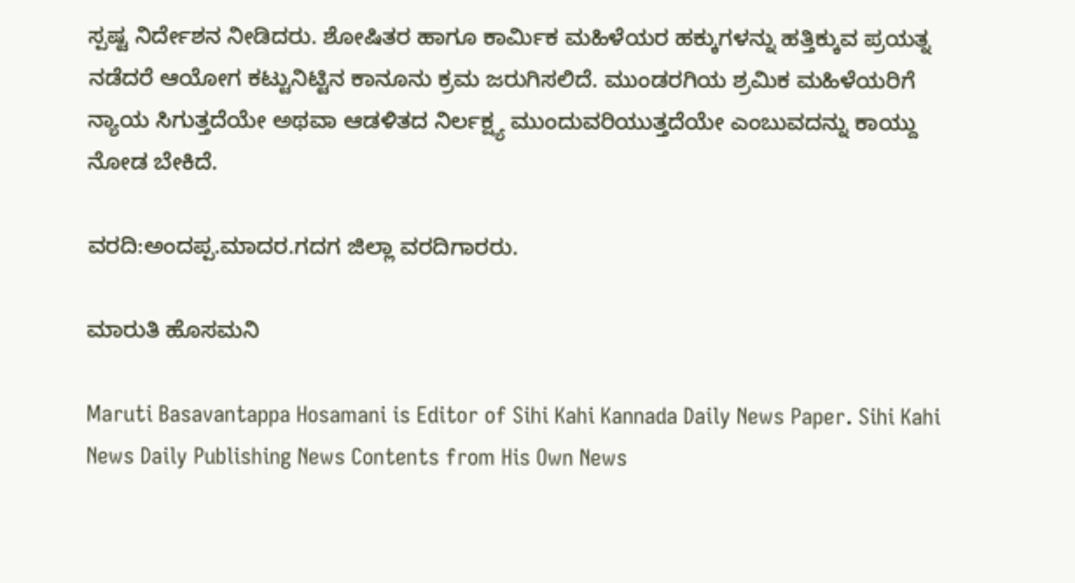ಸ್ಪಷ್ಟ ನಿರ್ದೇಶನ ನೀಡಿದರು. ಶೋಷಿತರ ಹಾಗೂ ಕಾರ್ಮಿಕ ಮಹಿಳೆಯರ ಹಕ್ಕುಗಳನ್ನು ಹತ್ತಿಕ್ಕುವ ಪ್ರಯತ್ನ ನಡೆದರೆ ಆಯೋಗ ಕಟ್ಟುನಿಟ್ಟಿನ ಕಾನೂನು ಕ್ರಮ ಜರುಗಿಸಲಿದೆ. ಮುಂಡರಗಿಯ ಶ್ರಮಿಕ ಮಹಿಳೆಯರಿಗೆ ನ್ಯಾಯ ಸಿಗುತ್ತದೆಯೇ ಅಥವಾ ಆಡಳಿತದ ನಿರ್ಲಕ್ಷ್ಯ ಮುಂದುವರಿಯುತ್ತದೆಯೇ ಎಂಬುವದನ್ನು ಕಾಯ್ದು ನೋಡ ಬೇಕಿದೆ.

ವರದಿ:ಅಂದಪ್ಪ.ಮಾದರ.ಗದಗ ಜಿಲ್ಲಾ ವರದಿಗಾರರು.

ಮಾರುತಿ ಹೊಸಮನಿ

Maruti Basavantappa Hosamani is Editor of Sihi Kahi Kannada Daily News Paper. Sihi Kahi News Daily Publishing News Contents from His Own News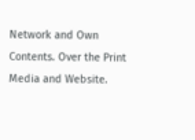Network and Own Contents. Over the Print Media and Website.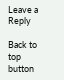Leave a Reply

Back to top button